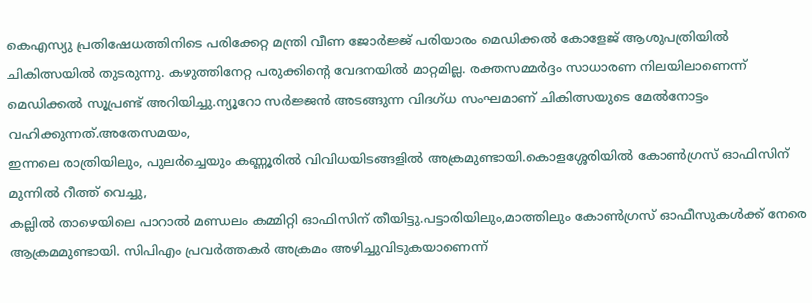കെഎസ്യു പ്രതിഷേധത്തിനിടെ പരിക്കേറ്റ മന്ത്രി വീണ ജോർജ്ജ് പരിയാരം മെഡിക്കൽ കോളേജ് ആശുപത്രിയിൽ ചികിത്സയിൽ തുടരുന്നു. കഴുത്തിനേറ്റ പരുക്കിന്റെ വേദനയിൽ മാറ്റമില്ല. രക്തസമ്മർദ്ദം സാധാരണ നിലയിലാണെന്ന് മെഡിക്കൽ സൂപ്രണ്ട് അറിയിച്ചു.ന്യൂറോ സർജ്ജൻ അടങ്ങുന്ന വിദഗ്ധ സംഘമാണ് ചികിത്സയുടെ മേൽനോട്ടം വഹിക്കുന്നത്.അതേസമയം,
ഇന്നലെ രാത്രിയിലും, പുലർച്ചെയും കണ്ണൂരിൽ വിവിധയിടങ്ങളിൽ അക്രമുണ്ടായി.കൊളശ്ശേരിയിൽ കോൺഗ്രസ് ഓഫിസിന് മുന്നിൽ റീത്ത് വെച്ചു,
കല്ലിൽ താഴെയിലെ പാറാൽ മണ്ഡലം കമ്മിറ്റി ഓഫിസിന് തീയിട്ടു.പട്ടാരിയിലും,മാത്തിലും കോൺഗ്രസ് ഓഫീസുകൾക്ക് നേരെ ആക്രമമുണ്ടായി. സിപിഎം പ്രവർത്തകർ അക്രമം അഴിച്ചുവിടുകയാണെന്ന്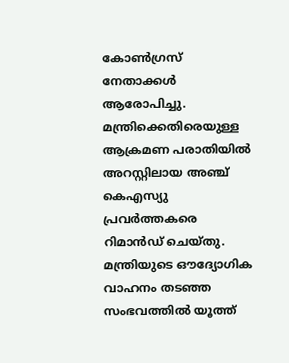കോൺഗ്രസ് നേതാക്കൾ ആരോപിച്ചു. മന്ത്രിക്കെതിരെയുള്ള ആക്രമണ പരാതിയിൽ അറസ്റ്റിലായ അഞ്ച് കെഎസ്യു പ്രവർത്തകരെ റിമാൻഡ് ചെയ്തു.
മന്ത്രിയുടെ ഔദ്യോഗിക വാഹനം തടഞ്ഞ സംഭവത്തിൽ യൂത്ത്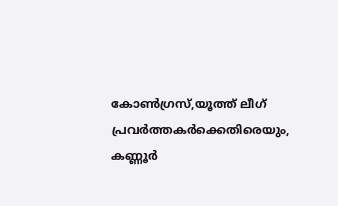കോൺഗ്രസ്,യൂത്ത് ലീഗ് പ്രവർത്തകർക്കെതിരെയും, കണ്ണൂർ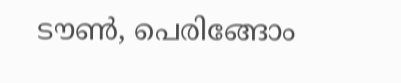ടൗൺ, പെരിങ്ങോം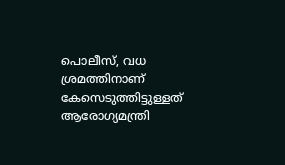പൊലീസ്, വധ ശ്രമത്തിനാണ് കേസെടുത്തിട്ടുള്ളത്
ആരോഗ്യമന്ത്രി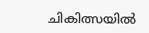ചികിത്സയിൽ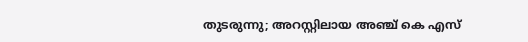തുടരുന്നു; അറസ്റ്റിലായ അഞ്ച് കെ എസ്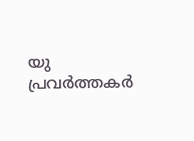യു പ്രവർത്തകർ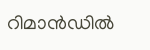റിമാൻഡിൽ